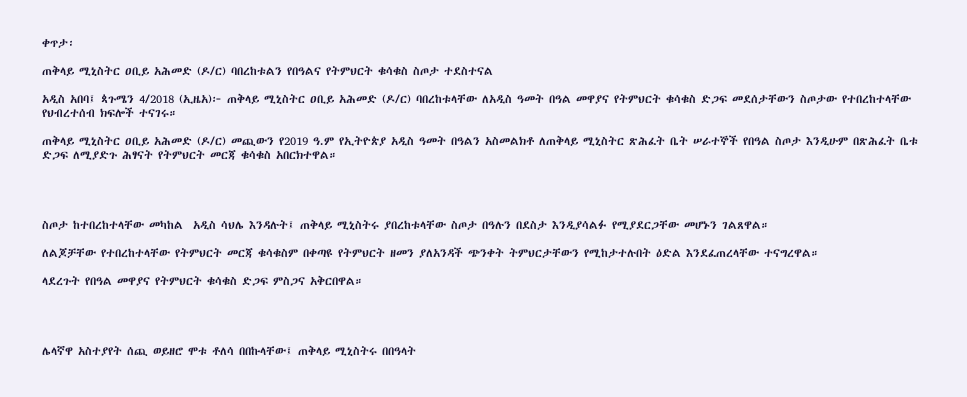ቀጥታ፡

ጠቅላይ ሚኒስትር ዐቢይ አሕመድ (ዶ/ር) ባበረከቱልን የበዓልና የትምህርት ቁሳቁስ ስጦታ ተደስተናል

አዲስ አበባ፤ ጳጉሜን 4/2018 (ኢዜአ)፦ ጠቅላይ ሚኒስትር ዐቢይ አሕመድ (ዶ/ር) ባበረከቱላቸው ለአዲስ ዓመት በዓል መዋያና የትምህርት ቁሳቁስ ድጋፍ መደሰታቸውን ስጦታው የተበረከተላቸው የህብረተሰብ ክፍሎች ተናገሩ።

ጠቅላይ ሚኒስትር ዐቢይ አሕመድ (ዶ/ር) መጪውን የ2019 ዓ.ም የኢትዮጵያ አዲስ ዓመት በዓልን አስመልክቶ ለጠቅላይ ሚኒስትር ጽሕፈት ቤት ሠራተኞች የበዓል ስጦታ እንዲሁም በጽሕፈት ቤቱ ድጋፍ ለሚያድጉ ሕፃናት የትምህርት መርጃ ቁሳቁስ አበርክተዋል።




ስጦታ ከተበረከተላቸው መካከል  አዲስ ሳህሌ እንዳሉት፤ ጠቅላይ ሚኒስትሩ ያበረከቱላቸው ስጦታ በዓሉን በደስታ እንዲያሳልፉ የሚያደርጋቸው መሆኑን ገልጸዋል።

ለልጆቻቸው የተበረከተላቸው የትምህርት መርጃ ቁሳቁስም በቀጣዩ የትምህርት ዘመን ያለአንዳች ጭንቀት ትምህርታቸውን የሚከታተሉበት ዕድል እንደፈጠረላቸው ተናግረዋል።

ላደረጉት የበዓል መዋያና የትምህርት ቁሳቁስ ድጋፍ ምስጋና አቅርበዋል።




ሌላኛዋ አስተያየት ሰጪ ወይዘሮ ሞቱ ቶለሳ በበኩላቸው፤ ጠቅላይ ሚኒስትሩ በበዓላት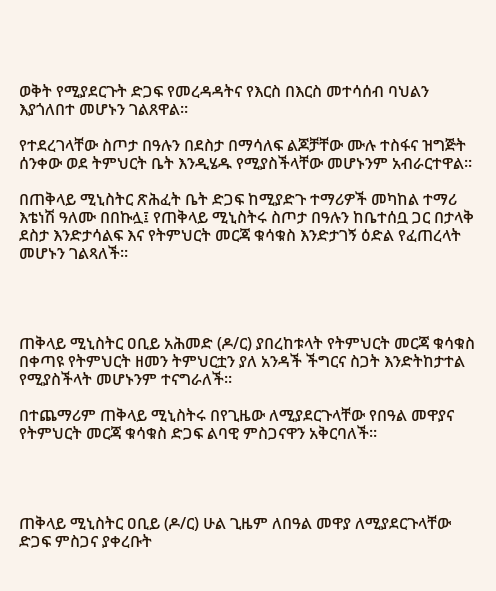ወቅት የሚያደርጉት ድጋፍ የመረዳዳትና የእርስ በእርስ መተሳሰብ ባህልን እያጎለበተ መሆኑን ገልጸዋል።

የተደረገላቸው ስጦታ በዓሉን በደስታ በማሳለፍ ልጆቻቸው ሙሉ ተስፋና ዝግጅት ሰንቀው ወደ ትምህርት ቤት እንዲሄዱ የሚያስችላቸው መሆኑንም አብራርተዋል።

በጠቅላይ ሚኒስትር ጽሕፈት ቤት ድጋፍ ከሚያድጉ ተማሪዎች መካከል ተማሪ እቴነሽ ዓለሙ በበኩሏ፤ የጠቅላይ ሚኒስትሩ ስጦታ በዓሉን ከቤተሰቧ ጋር በታላቅ ደስታ እንድታሳልፍ እና የትምህርት መርጃ ቁሳቁስ እንድታገኝ ዕድል የፈጠረላት መሆኑን ገልጻለች።




ጠቅላይ ሚኒስትር ዐቢይ አሕመድ (ዶ/ር) ያበረከቱላት የትምህርት መርጃ ቁሳቁስ በቀጣዩ የትምህርት ዘመን ትምህርቷን ያለ አንዳች ችግርና ስጋት እንድትከታተል የሚያስችላት መሆኑንም ተናግራለች።

በተጨማሪም ጠቅላይ ሚኒስትሩ በየጊዜው ለሚያደርጉላቸው የበዓል መዋያና የትምህርት መርጃ ቁሳቁስ ድጋፍ ልባዊ ምስጋናዋን አቅርባለች።




ጠቅላይ ሚኒስትር ዐቢይ (ዶ/ር) ሁል ጊዜም ለበዓል መዋያ ለሚያደርጉላቸው ድጋፍ ምስጋና ያቀረቡት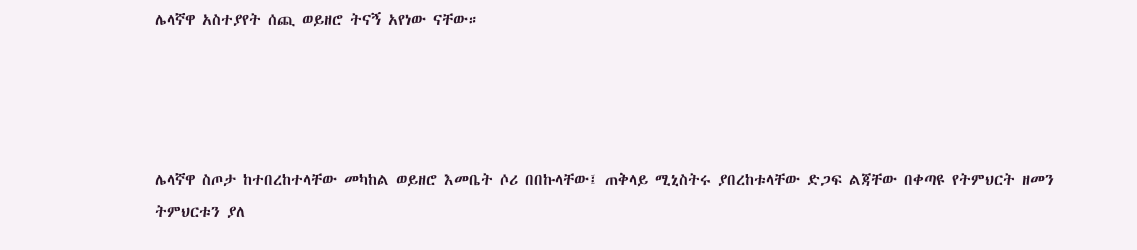ሌላኛዋ አስተያየት ሰጪ ወይዘሮ ትናኝ አየነው ናቸው።




ሌላኛዋ ስጦታ ከተበረከተላቸው መካከል ወይዘሮ እመቤት ሶሪ በበኩላቸው፤ ጠቅላይ ሚኒስትሩ ያበረከቱላቸው ድጋፍ ልጃቸው በቀጣዩ የትምህርት ዘመን ትምህርቱን ያለ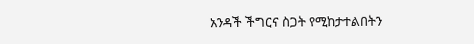አንዳች ችግርና ስጋት የሚከታተልበትን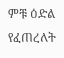ምቹ ዕድል የፈጠረለት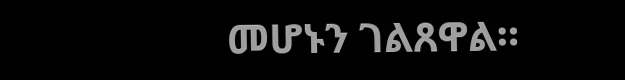መሆኑን ገልጸዋል።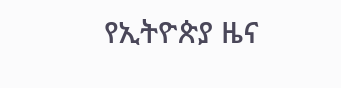የኢትዮጵያ ዜና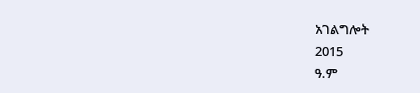አገልግሎት
2015
ዓ.ም